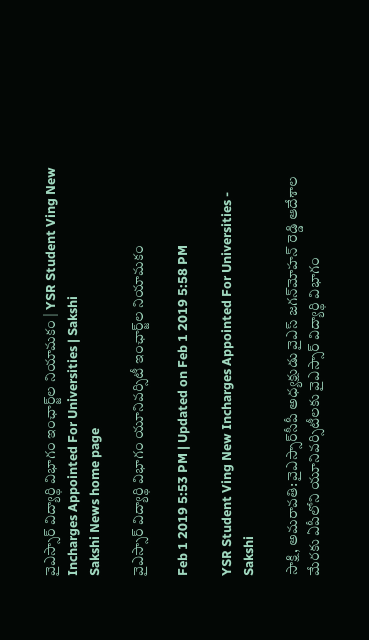వైఎస్సార్‌ విద్యార్థి విభాగం ఇంఛార్జ్‌ల నియామకం | YSR Student Ving New Incharges Appointed For Universities | Sakshi
Sakshi News home page

వైఎస్సార్‌ విద్యార్థి విభాగం యూనివర్సిటీ ఇంఛార్జ్‌ల నియామకం

Feb 1 2019 5:53 PM | Updated on Feb 1 2019 5:58 PM

YSR Student Ving New Incharges Appointed For Universities - Sakshi

సాక్షి, అమరావతి: వైఎస్సార్‌సీపీ అధ్యక్షుడు వైఎస్‌ జగన్‌మోహన్‌ రెడ్డి ఆదేశాల మేరకు ఏపీలోని యూనివర్సిటీలకు వైఎస్సార్‌ విద్యార్థి విభాగం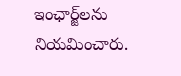ఇంఛార్జ్‌లను నియమించారు.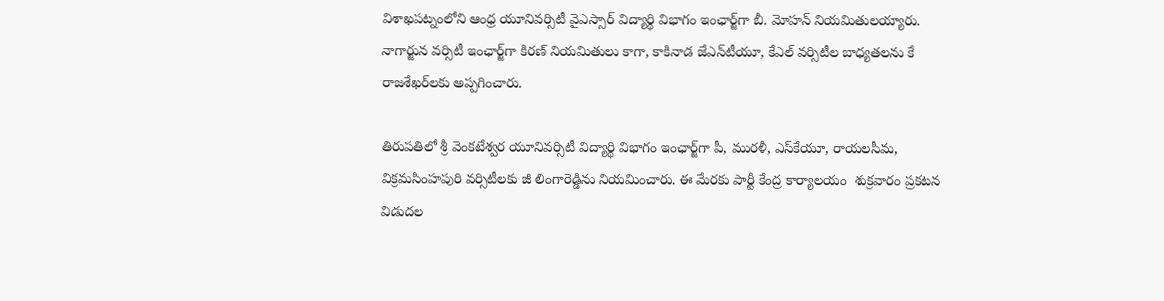విశాఖపట్నంలోని ఆంధ్ర యూనివర్సిటీ వైఎస్సార్‌ విద్యార్థి విభాగం ఇంఛార్జ్‌గా బీ. మోహన్‌ నియమితులయ్యారు. నాగార్జున వర్సిటీ ఇంఛార్జ్‌గా కిరణ్ నియమితులు కాగా‌, కాకినాడ జేఎన్‌టీయూ, కేఎల్‌ వర్సిటీల బాధ్యతలను కే రాజశేఖర్‌లకు అప్పగించారు.

తిరుపతిలో శ్రీ వెంకటేశ్వర యూనివర్సిటీ విద్యార్థి విభాగం ఇంఛార్జ్‌గా పీ, మురళీ, ఎస్‌కేయూ, రాయలసీమ, విక్రమసింహపురి వర్సిటీలకు జీ లింగారెడ్డిను నియమించారు. ఈ మేరకు పార్టీ కేంద్ర కార్యాలయం  శుక్రవారం ప్రకటన విడుదల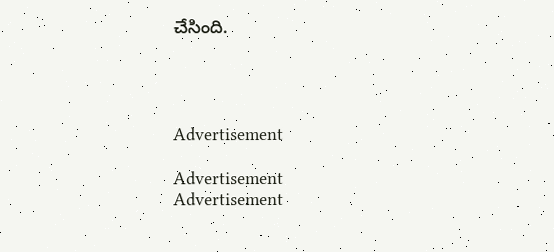చేసింది.




Advertisement

Advertisement
Advertisement